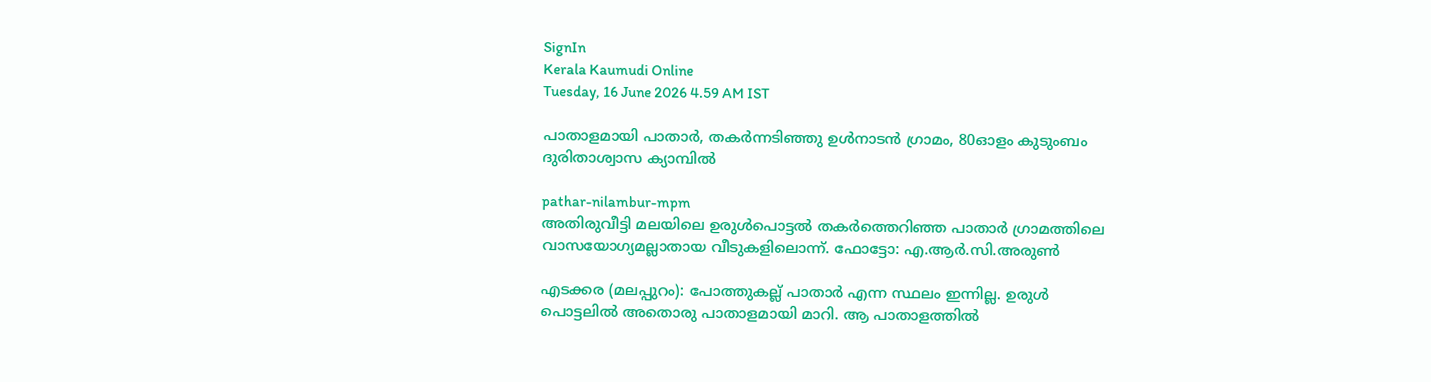SignIn
Kerala Kaumudi Online
Tuesday, 16 June 2026 4.59 AM IST

പാതാളമായി പാതാർ, തകർന്നടിഞ്ഞു ഉൾനാടൻ ഗ്രാമം, 80ഓളം കുടുംബം ദുരിതാശ്വാസ ക്യാമ്പിൽ

pathar-nilambur-mpm
അതിരുവീട്ടി മലയിലെ ഉരുൾപൊട്ടൽ തകർത്തെറിഞ്ഞ പാതാർ ഗ്രാമത്തിലെ വാസയോഗ്യമല്ലാതായ വീടുകളിലൊന്ന്. ഫോട്ടോ: എ.ആർ.സി.അരുൺ

എടക്കര (മലപ്പുറം): പോത്തുകല്ല് പാതാർ എന്ന സ്ഥലം ഇന്നില്ല. ഉരുൾ പൊട്ടലിൽ അതൊരു പാതാളമായി മാറി. ആ പാതാളത്തിൽ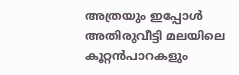അത്രയും ഇപ്പോൾ അതിരുവീട്ടി മലയിലെ കൂറ്റൻപാറകളും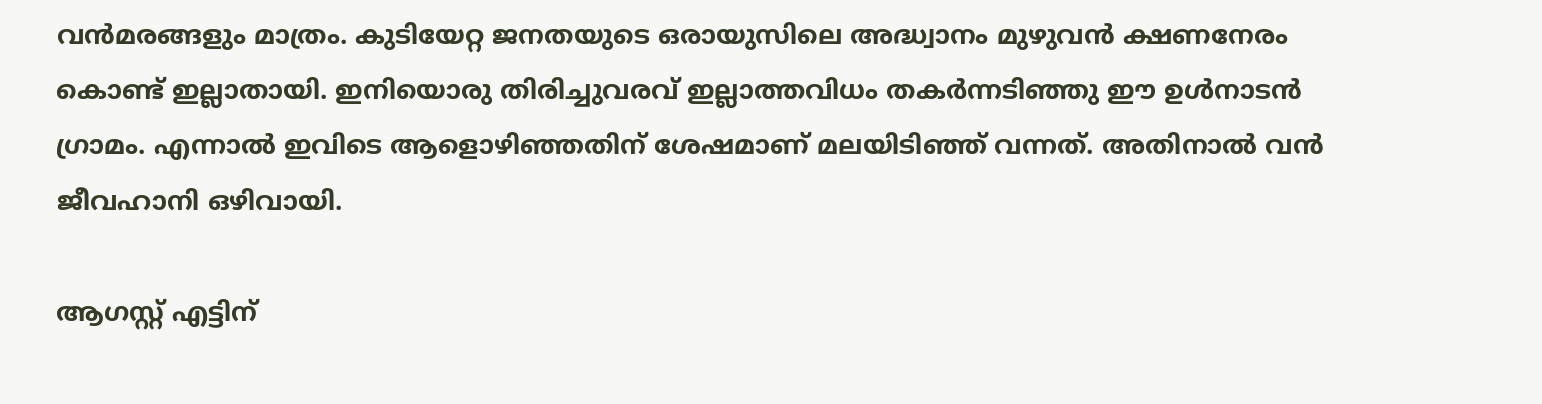വൻമരങ്ങളും മാത്രം. കുടിയേറ്റ ജനതയുടെ ഒരായുസിലെ അദ്ധ്വാനം മുഴുവൻ ക്ഷണനേരം കൊണ്ട് ഇല്ലാതായി. ഇനിയൊരു തിരിച്ചുവരവ് ഇല്ലാത്തവിധം തകർന്നടിഞ്ഞു ഈ ഉൾനാടൻ ഗ്രാമം. എന്നാൽ ഇവിടെ ആളൊഴിഞ്ഞതിന് ശേഷമാണ് മലയിടിഞ്ഞ് വന്നത്. അതിനാൽ വൻ ജീവഹാനി ഒഴിവായി.

ആഗസ്റ്റ് എട്ടിന്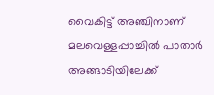വൈകിട്ട് അഞ്ചിനാണ് മലവെള്ളപ്പാച്ചിൽ പാതാർ അങ്ങാടിയിലേക്ക്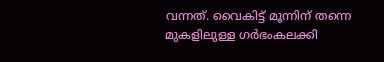വന്നത്. വൈകിട്ട് മൂന്നിന് തന്നെ മുകളിലുള്ള ഗർഭംകലക്കി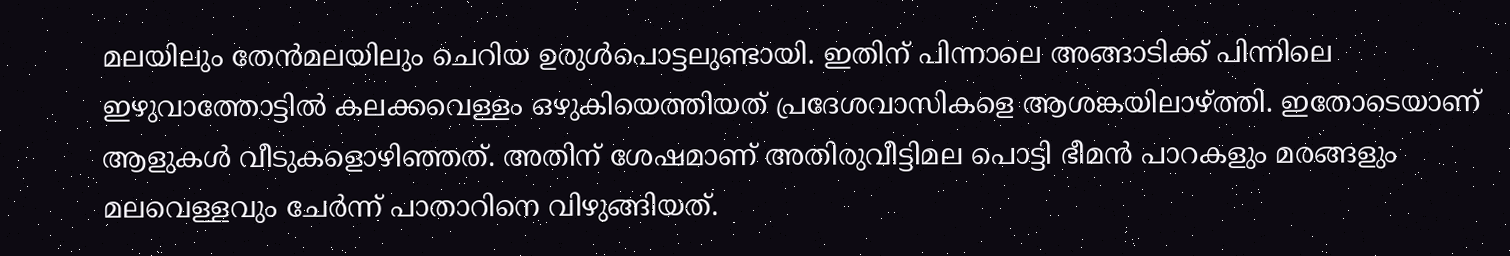മലയിലും തേൻമലയിലും ചെറിയ ഉരുൾപൊട്ടലുണ്ടായി. ഇതിന് പിന്നാലെ അങ്ങാടിക്ക് പിന്നിലെ ഇഴുവാത്തോട്ടിൽ കലക്കവെള്ളം ഒഴുകിയെത്തിയത് പ്രദേശവാസികളെ ആശങ്കയിലാഴ്ത്തി. ഇതോടെയാണ് ആളുകൾ വീടുകളൊഴിഞ്ഞത്. അതിന്‌ ശേഷമാണ് അതിരുവീട്ടിമല പൊട്ടി ഭീമൻ പാറകളും മരങ്ങളും മലവെള്ളവും ചേർന്ന് പാതാറിനെ വിഴുങ്ങിയത്.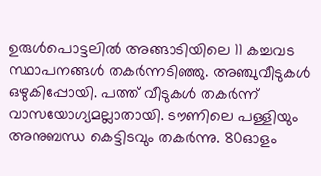ഉരുൾപൊട്ടലിൽ അങ്ങാടിയിലെ 11 കച്ചവട സ്ഥാപനങ്ങൾ തകർന്നടിഞ്ഞു. അഞ്ചുവീടുകൾ ഒഴുകിപ്പോയി. പത്ത് വീടുകൾ തകർന്ന് വാസയോഗ്യമല്ലാതായി. ടൗണിലെ പള്ളിയും അനുബന്ധ കെട്ടിടവും തകർന്നു. 80ഓളം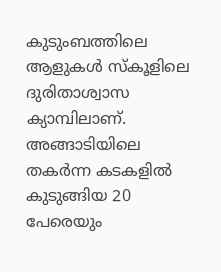കുടുംബത്തിലെ ആളുകൾ സ്‌കൂളിലെ ദുരിതാശ്വാസ ക്യാമ്പിലാണ്. അങ്ങാടിയിലെ തകർന്ന കടകളിൽ കുടുങ്ങിയ 20 പേരെയും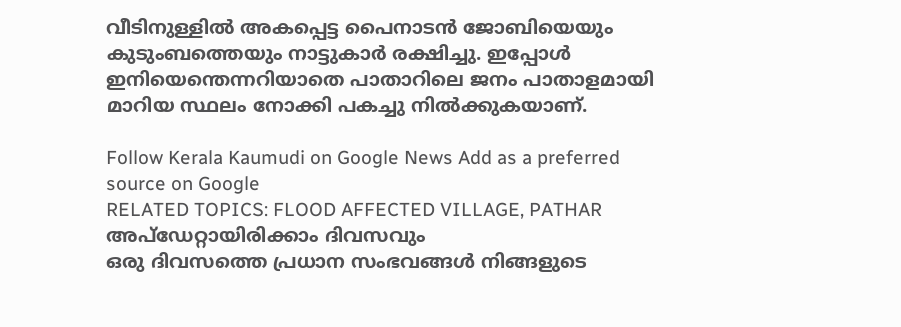വീടിനുള്ളിൽ അകപ്പെട്ട പൈനാടൻ ജോബിയെയും കുടുംബത്തെയും നാട്ടുകാർ രക്ഷിച്ചു. ഇപ്പോൾ ഇനിയെന്തെന്നറിയാതെ പാതാറിലെ ജനം പാതാളമായി മാറിയ സ്ഥലം നോക്കി പകച്ചു നിൽക്കുകയാണ്.

Follow Kerala Kaumudi on Google News Add as a preferred source on Google
RELATED TOPICS: FLOOD AFFECTED VILLAGE, PATHAR
അപ്ഡേറ്റായിരിക്കാം ദിവസവും
ഒരു ദിവസത്തെ പ്രധാന സംഭവങ്ങൾ നിങ്ങളുടെ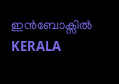ഇൻബോക്സിൽ
KERALA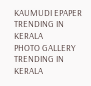KAUMUDI EPAPER
TRENDING IN KERALA
PHOTO GALLERY
TRENDING IN KERALA